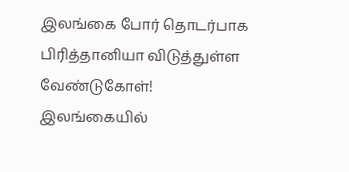இலங்கை போர் தொடர்பாக பிரித்தானியா விடுத்துள்ள வேண்டுகோள்!
இலங்கையில்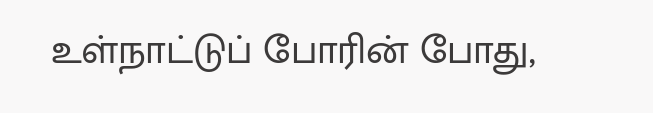உள்நாட்டுப் போரின் போது,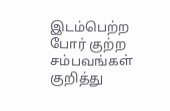இடம்பெற்ற போர் குற்ற சம்பவங்கள் குறித்து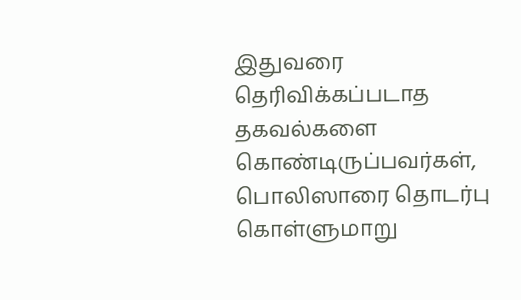இதுவரை தெரிவிக்கப்படாத தகவல்களை கொண்டிருப்பவர்கள், பொலிஸாரை தொடர்பு கொள்ளுமாறு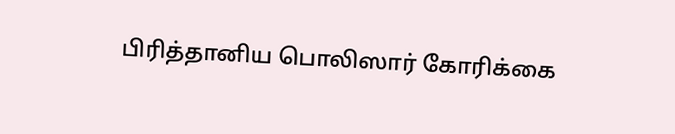பிரித்தானிய பொலிஸார் கோரிக்கை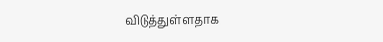விடுத்துள்ளதாக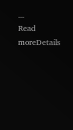...
Read moreDetails